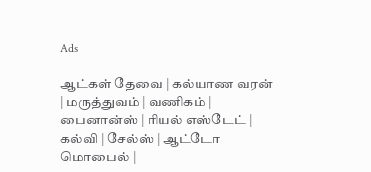Ads

ஆட்கள் தேவை | கல்யாண வரன் | மருத்துவம் | வணிகம் | பைனான்ஸ் | ரியல் எஸ்டேட் | கல்வி | சேல்ஸ் | ஆட்டோ மொபைல் |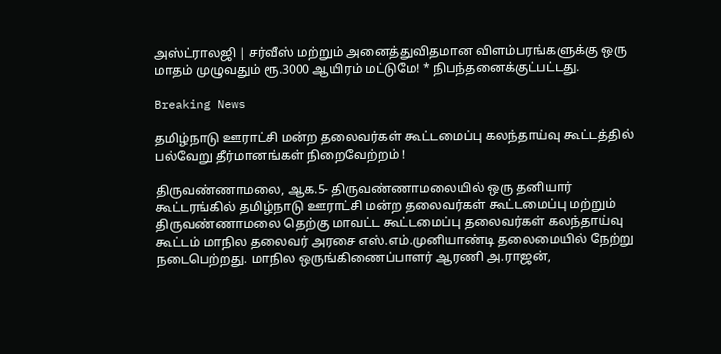அஸ்ட்ராலஜி | சர்வீஸ் மற்றும் அனைத்துவிதமான விளம்பரங்களுக்கு ஒரு மாதம் முழுவதும் ரூ.3000 ஆயிரம் மட்டுமே! * நிபந்தனைக்குட்பட்டது.

Breaking News

தமிழ்நாடு ஊராட்சி மன்ற தலைவர்கள் கூட்டமைப்பு கலந்தாய்வு கூட்டத்தில் பல்வேறு தீர்மானங்கள் நிறைவேற்றம் !

திருவண்ணாமலை, ஆக.5- திருவண்ணாமலையில் ஒரு தனியார் கூட்டரங்கில் தமிழ்நாடு ஊராட்சி மன்ற தலைவர்கள் கூட்டமைப்பு மற்றும் திருவண்ணாமலை தெற்கு மாவட்ட கூட்டமைப்பு தலைவர்கள் கலந்தாய்வு கூட்டம் மாநில தலைவர் அரசை எஸ்.எம்.முனியாண்டி தலைமையில் நேற்று நடைபெற்றது. மாநில ஒருங்கிணைப்பாளர் ஆரணி அ.ராஜன்,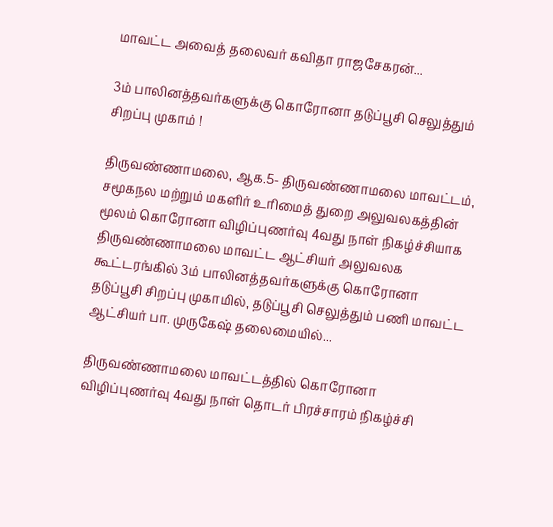மாவட்ட அவைத் தலைவர் கவிதா ராஜசேகரன்...

3ம் பாலினத்தவர்களுக்கு கொரோனா தடுப்பூசி செலுத்தும் சிறப்பு முகாம் !

திருவண்ணாமலை, ஆக.5- திருவண்ணாமலை மாவட்டம், சமூகநல மற்றும் மகளிர் உரிமைத் துறை அலுவலகத்தின் மூலம் கொரோனா விழிப்புணர்வு 4வது நாள் நிகழ்ச்சியாக திருவண்ணாமலை மாவட்ட ஆட்சியர் அலுவலக கூட்டரங்கில் 3ம் பாலினத்தவர்களுக்கு கொரோனா தடுப்பூசி சிறப்பு முகாமில், தடுப்பூசி செலுத்தும் பணி மாவட்ட ஆட்சியர் பா. முருகேஷ் தலைமையில்...

திருவண்ணாமலை மாவட்டத்தில் கொரோனா விழிப்புணர்வு 4வது நாள் தொடர் பிரச்சாரம் நிகழ்ச்சி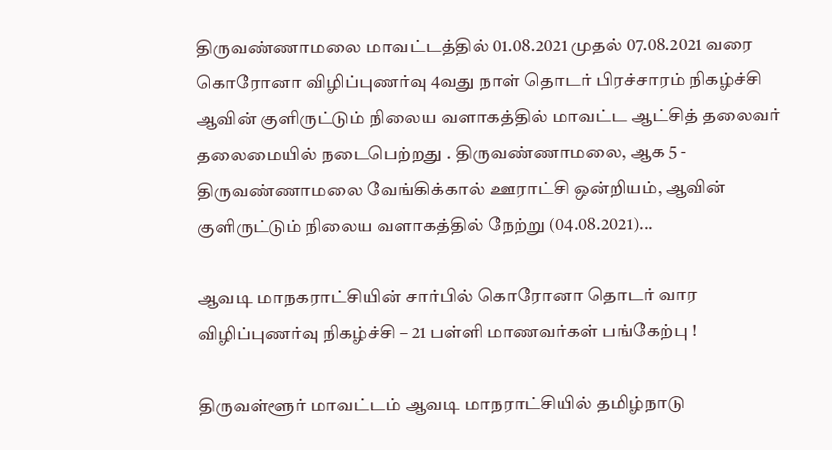திருவண்ணாமலை மாவட்டத்தில் 01.08.2021 முதல் 07.08.2021 வரை கொரோனா விழிப்புணர்வு 4வது நாள் தொடர் பிரச்சாரம் நிகழ்ச்சி ஆவின் குளிருட்டும் நிலைய வளாகத்தில் மாவட்ட ஆட்சித் தலைவர் தலைமையில் நடைபெற்றது . திருவண்ணாமலை, ஆக 5 - திருவண்ணாமலை வேங்கிக்கால் ஊராட்சி ஒன்றியம், ஆவின் குளிருட்டும் நிலைய வளாகத்தில் நேற்று (04.08.2021)...

ஆவடி மாநகராட்சியின் சார்பில் கொரோனா தொடர் வார விழிப்புணர்வு நிகழ்ச்சி – 21 பள்ளி மாணவர்கள் பங்கேற்பு !

திருவள்ளூர் மாவட்டம் ஆவடி மாநராட்சியில் தமிழ்நாடு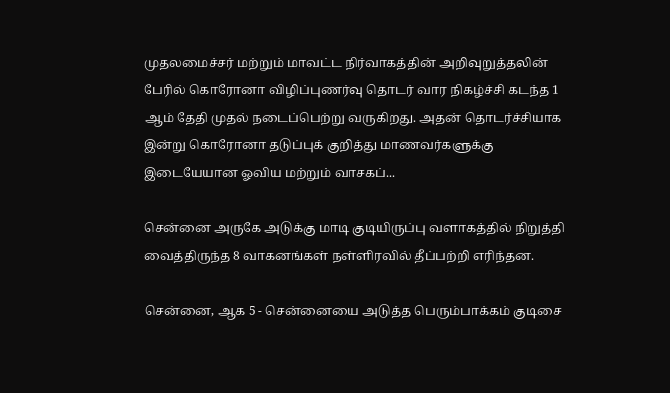முதலமைச்சர் மற்றும் மாவட்ட நிர்வாகத்தின் அறிவுறுத்தலின் பேரில் கொரோனா விழிப்புணர்வு தொடர் வார நிகழ்ச்சி கடந்த 1 ஆம் தேதி முதல் நடைப்பெற்று வருகிறது. அதன் தொடர்ச்சியாக இன்று கொரோனா தடுப்புக் குறித்து மாணவர்களுக்கு இடையேயான ஓவிய மற்றும் வாசகப்...

சென்னை அருகே அடுக்கு மாடி குடியிருப்பு வளாகத்தில் நிறுத்தி வைத்திருந்த 8 வாகனங்கள் நள்ளிரவில் தீப்பற்றி எரிந்தன.

சென்னை, ஆக 5 - சென்னையை அடுத்த பெரும்பாக்கம் குடிசை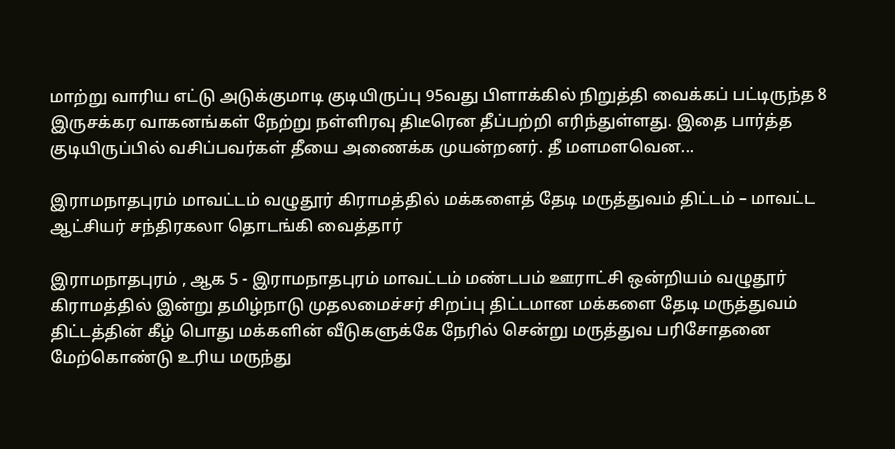மாற்று வாரிய எட்டு அடுக்குமாடி குடியிருப்பு 95வது பிளாக்கில் நிறுத்தி வைக்கப் பட்டிருந்த 8 இருசக்கர வாகனங்கள் நேற்று நள்ளிரவு திடீரென தீப்பற்றி எரிந்துள்ளது. இதை பார்த்த குடியிருப்பில் வசிப்பவர்கள் தீயை அணைக்க முயன்றனர். தீ மளமளவென...

இராமநாதபுரம் மாவட்டம் வழுதூர் கிராமத்தில் மக்களைத் தேடி மருத்துவம் திட்டம் – மாவட்ட ஆட்சியர் சந்திரகலா தொடங்கி வைத்தார்

இராமநாதபுரம் , ஆக 5 - இராமநாதபுரம் மாவட்டம் மண்டபம் ஊராட்சி ஒன்றியம் வழுதூர் கிராமத்தில் இன்று தமிழ்நாடு முதலமைச்சர் சிறப்பு திட்டமான மக்களை தேடி மருத்துவம் திட்டத்தின் கீழ் பொது மக்களின் வீடுகளுக்கே நேரில் சென்று மருத்துவ பரிசோதனை மேற்கொண்டு உரிய மருந்து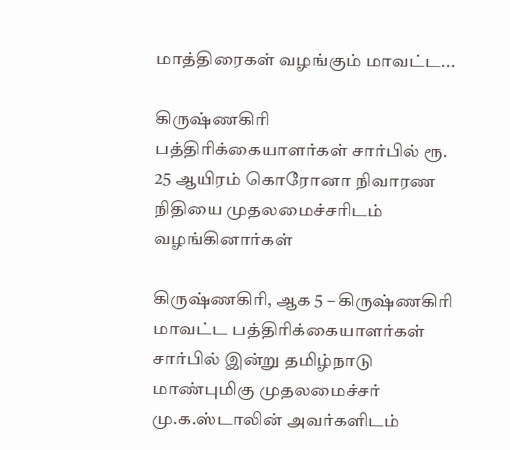மாத்திரைகள் வழங்கும் மாவட்ட...

கிருஷ்ணகிரி பத்திரிக்கையாளர்கள் சார்பில் ரூ. 25 ஆயிரம் கொரோனா நிவாரண நிதியை முதலமைச்சரிடம் வழங்கினார்கள்

கிருஷ்ணகிரி, ஆக 5 – கிருஷ்ணகிரி மாவட்ட பத்திரிக்கையாளர்கள் சார்பில் இன்று தமிழ்நாடு மாண்புமிகு முதலமைச்சர் மு.க.ஸ்டாலின் அவர்களிடம்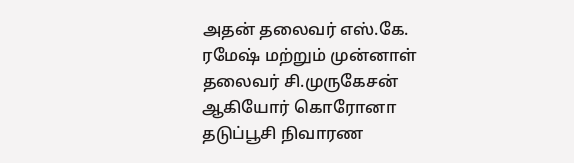அதன் தலைவர் எஸ்.கே. ரமேஷ் மற்றும் முன்னாள் தலைவர் சி.முருகேசன் ஆகியோர் கொரோனா தடுப்பூசி நிவாரண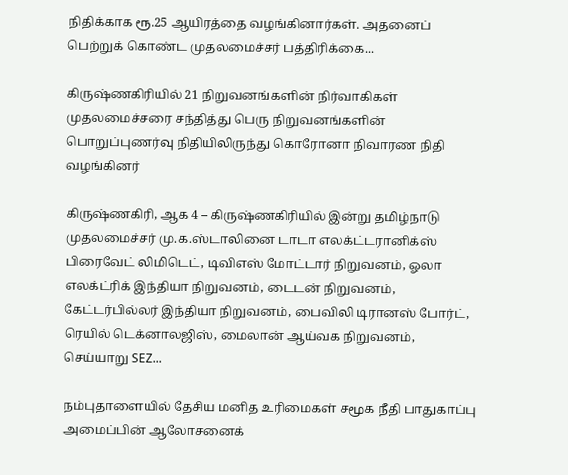நிதிக்காக ரூ.25 ஆயிரத்தை வழங்கினார்கள். அதனைப் பெற்றுக் கொண்ட முதலமைச்சர் பத்திரிக்கை...

கிருஷ்ணகிரியில் 21 நிறுவனங்களின் நிர்வாகிகள் முதலமைச்சரை சந்தித்து பெரு நிறுவனங்களின் பொறுப்புணர்வு நிதியிலிருந்து கொரோனா நிவாரண நிதி வழங்கினர்

கிருஷ்ணகிரி, ஆக 4 – கிருஷ்ணகிரியில் இன்று தமிழ்நாடு முதலமைச்சர் மு.க.ஸ்டாலினை டாடா எலக்ட்டரானிக்ஸ் பிரைவேட் லிமிடெட், டிவிஎஸ் மோட்டார் நிறுவனம், ஓலா எலக்ட்ரிக் இந்தியா நிறுவனம், டைடன் நிறுவனம், கேட்டர்பில்லர் இந்தியா நிறுவனம், பைவிலி டிரானஸ் போர்ட், ரெயில் டெக்னாலஜிஸ், மைலான் ஆய்வக நிறுவனம், செய்யாறு SEZ...

நம்புதாளையில் தேசிய மனித உரிமைகள் சமூக நீதி பாதுகாப்பு அமைப்பின் ஆலோசனைக்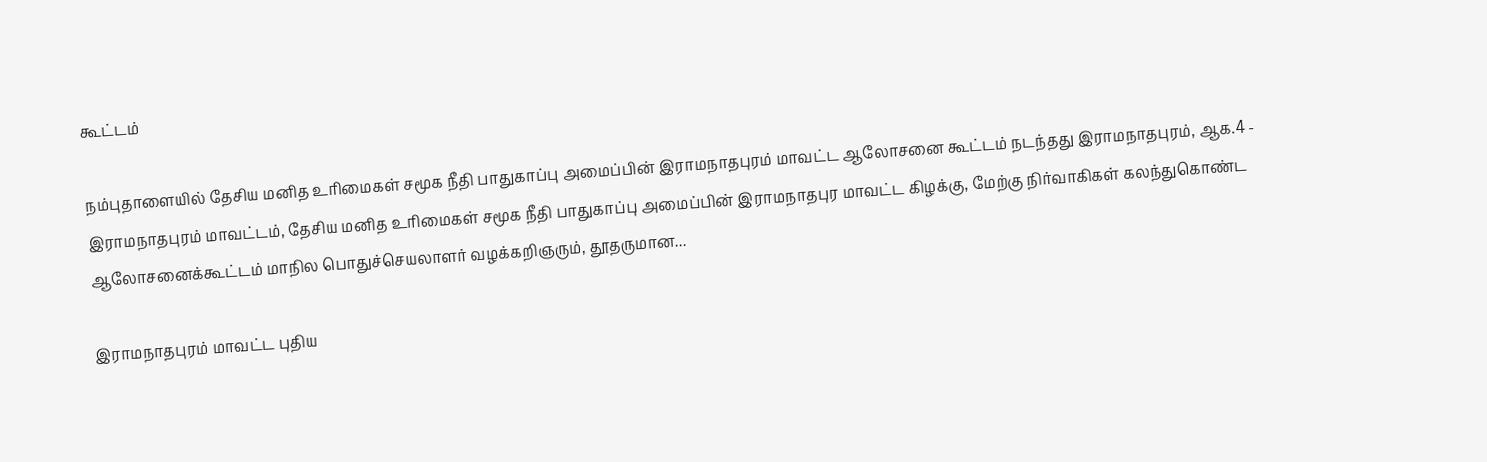கூட்டம்

நம்புதாளையில் தேசிய மனித உரிமைகள் சமூக நீதி பாதுகாப்பு அமைப்பின் இராமநாதபுரம் மாவட்ட ஆலோசனை கூட்டம் நடந்தது இராமநாதபுரம், ஆக.4 - இராமநாதபுரம் மாவட்டம், தேசிய மனித உரிமைகள் சமூக நீதி பாதுகாப்பு அமைப்பின் இராமநாதபுர மாவட்ட கிழக்கு, மேற்கு நிர்வாகிகள் கலந்துகொண்ட ஆலோசனைக்கூட்டம் மாநில பொதுச்செயலாளர் வழக்கறிஞரும், தூதருமான...

இராமநாதபுரம் மாவட்ட புதிய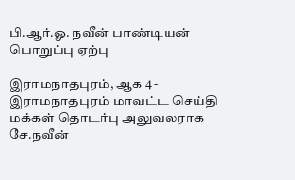பி.ஆர்.ஓ. நவீன் பாண்டியன் பொறுப்பு ஏற்பு

இராமநாதபுரம், ஆக 4 - இராமநாதபுரம் மாவட்ட செய்தி மக்கள் தொடர்பு அலுவலராக சே.நவீன்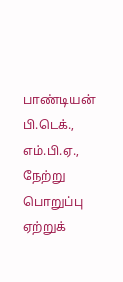பாண்டியன் பி.டெக்., எம்.பி.ஏ., நேற்று பொறுப்பு ஏற்றுக்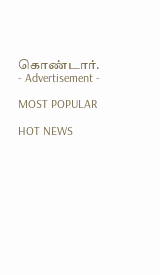கொண்டார்.
- Advertisement -

MOST POPULAR

HOT NEWS